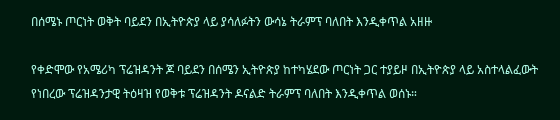በሰሜኑ ጦርነት ወቅት ባይደን በኢትዮጵያ ላይ ያሳለፉትን ውሳኔ ትራምፕ ባለበት እንዲቀጥል አዘዙ

የቀድሞው የአሜሪካ ፕሬዝዳንት ጆ ባይደን በሰሜን ኢትዮጵያ ከተካሄደው ጦርነት ጋር ተያይዞ በኢትዮጵያ ላይ አስተላልፈውት የነበረው ፕሬዝዳንታዊ ትዕዛዝ የወቅቱ ፕሬዝዳንት ዶናልድ ትራምፕ ባለበት እንዲቀጥል ወሰኑ።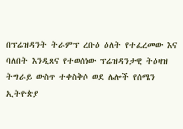በፕሬዝዳንት ትራምፕ ረቡዕ ዕለት የተፈረመው እና ባለበት እንዲጸና የተወሰነው ፕሬዝዳንታዊ ትዕዛዝ ትግራይ ውስጥ ተቀስቅሶ ወደ ሌሎች የሰሜን ኢትዮጵያ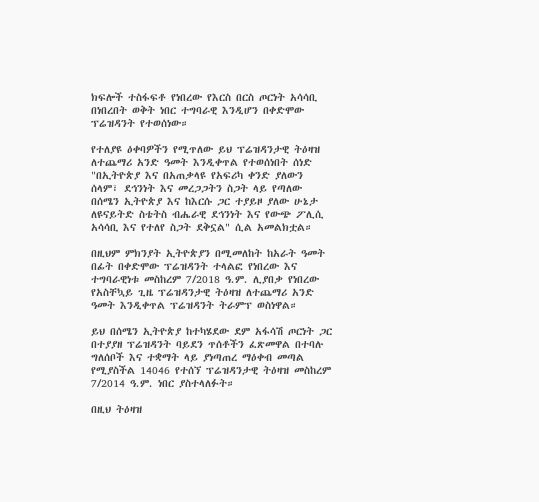ክፍሎች ተስፋፍቶ የነበረው የእርስ በርስ ጦርነት አሳሳቢ በነበረበት ወቅት ነበር ተግባራዊ እንዲሆን በቀድሞው ፕሬዝዳንት የተወሰነው።

የተለያዩ ዕቀባዎችን የሚጥለው ይህ ፕሬዝዳንታዊ ትዕዛዝ ለተጨማሪ አንድ ዓመት እንዲቀጥል የተወሰነበት ሰነድ "በኢትዮጵያ እና በአጠቃላዩ የአፍሪካ ቀንድ ያለውን ሰላም፣ ደኅንነት እና መረጋጋትን ስጋት ላይ የጣለው በሰሜን ኢትዮጵያ እና ከእርሱ ጋር ተያይዞ ያለው ሁኔታ ለዩናይትድ ስቴትስ ብሔራዊ ደኅንነት እና የውጭ ፖሊሲ አሳሳቢ እና የተለየ ስጋት ደቅኗል" ሲል አመልክቷል።

በዚህም ምክንያት ኢትዮጵያን በሚመለከት ከአራት ዓመት በፊት በቀድሞው ፕሬዝዳንት ተላልፎ የነበረው እና ተግባራዊነቱ መስከረም 7/2018 ዓ.ም. ሊያበቃ የነበረው የአስቸኳይ ጊዜ ፕሬዝዳንታዊ ትዕዛዝ ለተጨማሪ አንድ ዓመት እንዲቀጥል ፕሬዝዳንት ትራምፕ ወስነዋል።

ይህ በሰሜን ኢትዮጵያ ከተካሄደው ደም አፋሳሽ ጦርነት ጋር በተያያዘ ፕሬዝዳንት ባይደን ጥሰቶችን ፈጽመዋል በተባሉ ግለሰቦች እና ተቋማት ላይ ያነጣጠረ ማዕቀብ መጣል የሚያስችል 14046 የተሰኘ ፕሬዝዳንታዊ ትዕዛዝ መስከረም 7/2014 ዓ.ም. ነበር ያስተላለፉት።

በዚህ ትዕዛዝ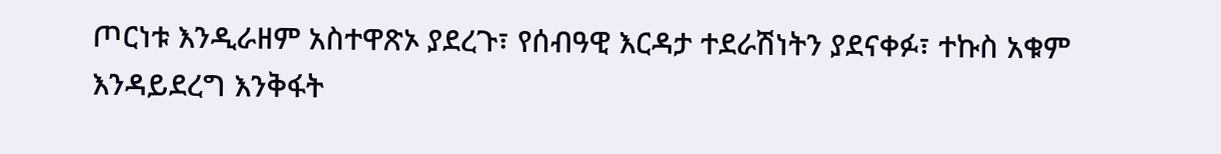ጦርነቱ እንዲራዘም አስተዋጽኦ ያደረጉ፣ የሰብዓዊ እርዳታ ተደራሽነትን ያደናቀፉ፣ ተኩስ አቁም እንዳይደረግ እንቅፋት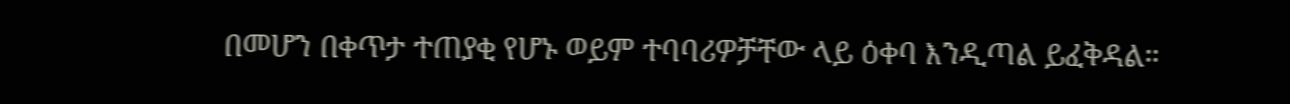በመሆን በቀጥታ ተጠያቂ የሆኑ ወይም ተባባሪዎቻቸው ላይ ዕቀባ እንዲጣል ይፈቅዳል።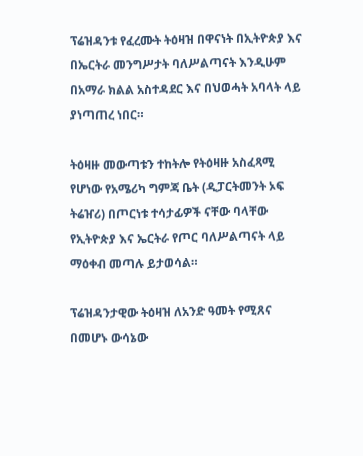ፕሬዝዳንቱ የፈረሙት ትዕዛዝ በዋናነት በኢትዮጵያ እና በኤርትራ መንግሥታት ባለሥልጣናት እንዲሁም በአማራ ክልል አስተዳደር እና በህወሓት አባላት ላይ ያነጣጠረ ነበር።

ትዕዛዙ መውጣቱን ተከትሎ የትዕዛዙ አስፈጻሚ የሆነው የአሜሪካ ግምጃ ቤት (ዲፓርትመንት ኦፍ ትሬዠሪ) በጦርነቱ ተሳታፊዎች ናቸው ባላቸው የኢትዮጵያ እና ኤርትራ የጦር ባለሥልጣናት ላይ ማዕቀብ መጣሉ ይታወሳል።

ፕሬዝዳንታዊው ትዕዛዝ ለአንድ ዓመት የሚጸና በመሆኑ ውሳኔው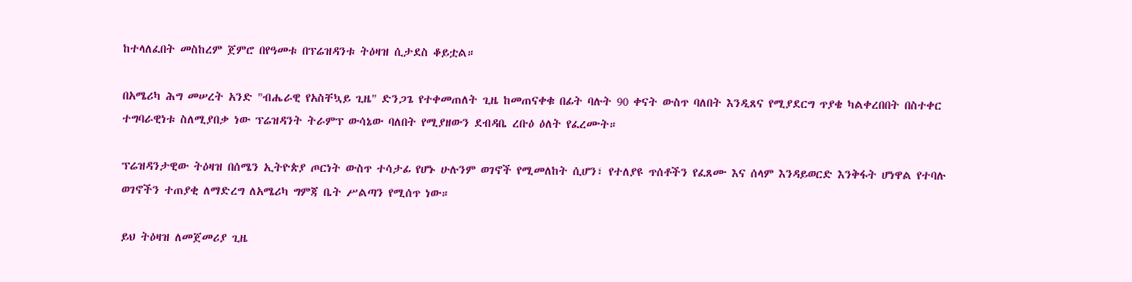ከተላለፈበት መስከረም ጀምሮ በየዓመቱ በፕሬዝዳንቱ ትዕዛዝ ሲታደስ ቆይቷል።

በአሜሪካ ሕግ መሠረት አንድ "ብሔራዊ የአስቸኳይ ጊዜ" ድንጋጌ የተቀመጠለት ጊዜ ከመጠናቀቁ በፊት ባሉት 90 ቀናት ውስጥ ባለበት እንዲጸና የሚያደርግ ጥያቄ ካልቀረበበት በስተቀር ተግባራዊነቱ ስለሚያበቃ ነው ፕሬዝዳንት ትራምፕ ውሳኔው ባለበት የሚያዘውን ደብዳቤ ረቡዕ ዕለት የፈረሙት።

ፕሬዝዳንታዊው ትዕዛዝ በሰሜን ኢትዮጵያ ጦርነት ውስጥ ተሳታፊ የሆኑ ሁሉንም ወገኖች የሚመለከት ሲሆን፣ የተለያዩ ጥሰቶችን የፈጸሙ እና ሰላም እንዳይወርድ እንቅፋት ሆነዋል የተባሉ ወገኖችን ተጠያቂ ለማድረግ ለአሜሪካ ግምጃ ቤት ሥልጣን የሚሰጥ ነው።

ይህ ትዕዛዝ ለመጀመሪያ ጊዜ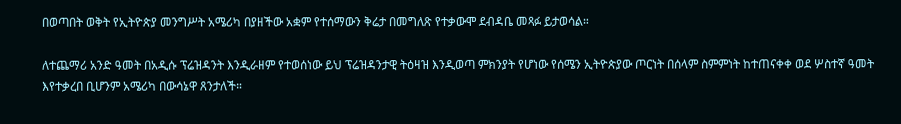በወጣበት ወቅት የኢትዮጵያ መንግሥት አሜሪካ በያዘችው አቋም የተሰማውን ቅሬታ በመግለጽ የተቃውሞ ደብዳቤ መጻፉ ይታወሳል።

ለተጨማሪ አንድ ዓመት በአዲሱ ፕሬዝዳንት እንዲራዘም የተወሰነው ይህ ፕሬዝዳንታዊ ትዕዛዝ እንዲወጣ ምክንያት የሆነው የሰሜን ኢትዮጵያው ጦርነት በሰላም ስምምነት ከተጠናቀቀ ወደ ሦስተኛ ዓመት እየተቃረበ ቢሆንም አሜሪካ በውሳኔዋ ጸንታለች።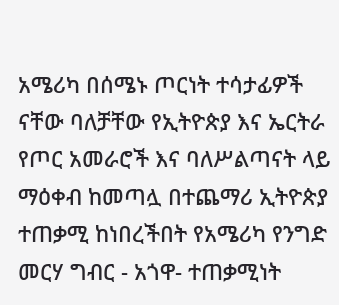አሜሪካ በሰሜኑ ጦርነት ተሳታፊዎች ናቸው ባለቻቸው የኢትዮጵያ እና ኤርትራ የጦር አመራሮች እና ባለሥልጣናት ላይ ማዕቀብ ከመጣሏ በተጨማሪ ኢትዮጵያ ተጠቃሚ ከነበረችበት የአሜሪካ የንግድ መርሃ ግብር - አጎዋ- ተጠቃሚነት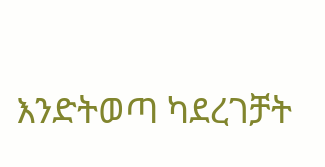እንድትወጣ ካደረገቻት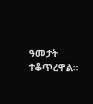ዓመታት ተቆጥረዋል።